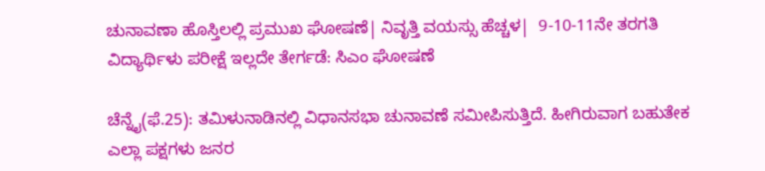ಚುನಾವಣಾ ಹೊಸ್ತಿಲಲ್ಲಿ ಪ್ರಮುಖ ಘೋಷಣೆ| ನಿವೃತ್ತಿ ವಯಸ್ಸು ಹೆಚ್ಚಳ|  9-10-11ನೇ ತರಗತಿ ವಿದ್ಯಾರ್ಥಿಳು ಪರೀಕ್ಷೆ ಇಲ್ಲದೇ ತೇರ್ಗಡೆ: ಸಿಎಂ ಘೋಷಣೆ

ಚೆನ್ನೈ(ಫೆ.25): ತಮಿಳುನಾಡಿನಲ್ಲಿ ವಿಧಾನಸಭಾ ಚುನಾವಣೆ ಸಮೀಪಿಸುತ್ತಿದೆ. ಹೀಗಿರುವಾಗ ಬಹುತೇಕ ಎಲ್ಲಾ ಪಕ್ಷಗಳು ಜನರ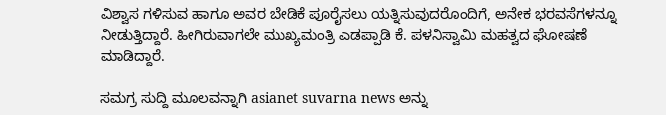ವಿಶ್ವಾಸ ಗಳಿಸುವ ಹಾಗೂ ಅವರ ಬೇಡಿಕೆ ಪೂರೈಸಲು ಯತ್ನಿಸುವುದರೊಂದಿಗೆ, ಅನೇಕ ಭರವಸೆಗಳನ್ನೂ ನೀಡುತ್ತಿದ್ದಾರೆ. ಹೀಗಿರುವಾಗಲೇ ಮುಖ್ಯಮಂತ್ರಿ ಎಡಪ್ಪಾಡಿ ಕೆ. ಪಳನಿಸ್ವಾಮಿ ಮಹತ್ವದ ಘೋಷಣೆ ಮಾಡಿದ್ದಾರೆ.

ಸಮಗ್ರ ಸುದ್ದಿ ಮೂಲವನ್ನಾಗಿ asianet suvarna news ಅನ್ನು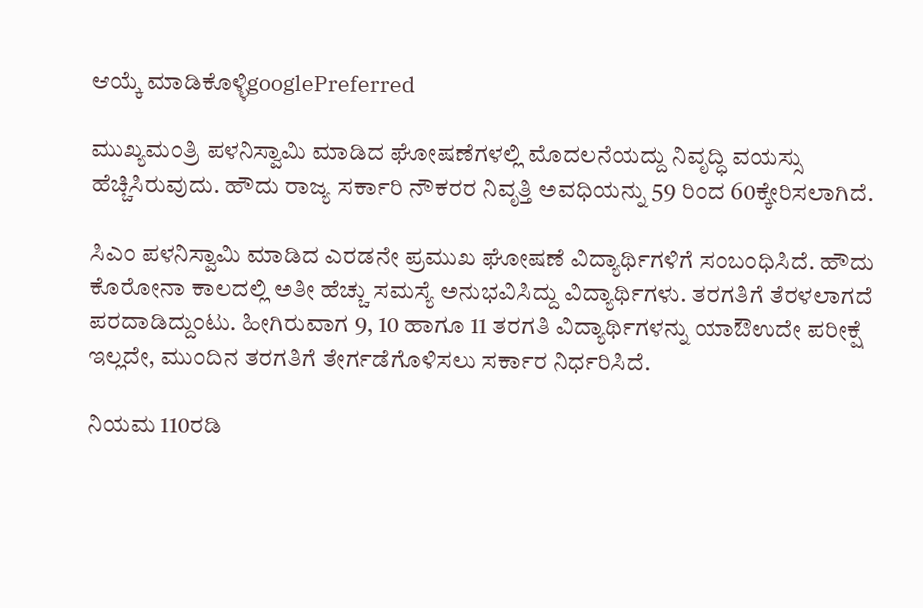ಆಯ್ಕೆ ಮಾಡಿಕೊಳ್ಳಿgooglePreferred

ಮುಖ್ಯಮಂತ್ರಿ ಪಳನಿಸ್ವಾಮಿ ಮಾಡಿದ ಘೋಷಣೆಗಳಲ್ಲಿ ಮೊದಲನೆಯದ್ದು ನಿವೃದ್ಧಿ ವಯಸ್ಸು ಹೆಚ್ಚಿಸಿರುವುದು. ಹೌದು ರಾಜ್ಯ ಸರ್ಕಾರಿ ನೌಕರರ ನಿವೃತ್ತಿ ಅವಧಿಯನ್ನು 59 ರಿಂದ 60ಕ್ಕೇರಿಸಲಾಗಿದೆ.

ಸಿಎಂ ಪಳನಿಸ್ವಾಮಿ ಮಾಡಿದ ಎರಡನೇ ಪ್ರಮುಖ ಘೋಷಣೆ ವಿದ್ಯಾರ್ಥಿಗಳಿಗೆ ಸಂಬಂಧಿಸಿದೆ. ಹೌದು ಕೊರೋನಾ ಕಾಲದಲ್ಲಿ ಅತೀ ಹೆಚ್ಚು ಸಮಸ್ಯೆ ಅನುಭವಿಸಿದ್ದು ವಿದ್ಯಾರ್ಥಿಗಳು. ತರಗತಿಗೆ ತೆರಳಲಾಗದೆ ಪರದಾಡಿದ್ದುಂಟು. ಹೀಗಿರುವಾಗ 9, 10 ಹಾಗೂ 11 ತರಗತಿ ವಿದ್ಯಾರ್ಥಿಗಳನ್ನು ಯಾಔಉದೇ ಪರೀಕ್ಷೆ ಇಲ್ಲದೇ, ಮುಂದಿನ ತರಗತಿಗೆ ತೇರ್ಗಡೆಗೊಳಿಸಲು ಸರ್ಕಾರ ನಿರ್ಧರಿಸಿದೆ.

ನಿಯಮ 110ರಡಿ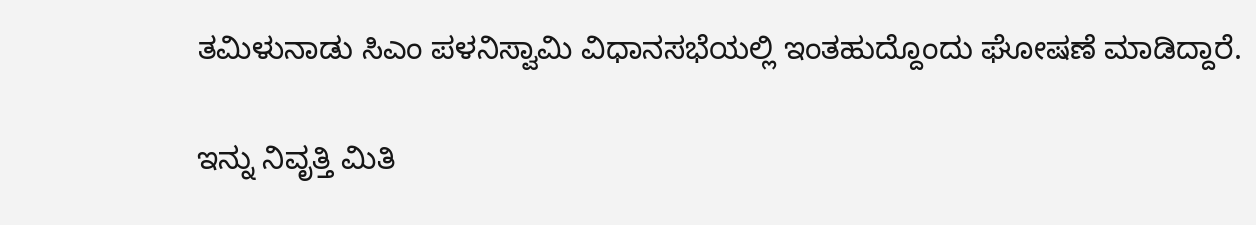ತಮಿಳುನಾಡು ಸಿಎಂ ಪಳನಿಸ್ವಾಮಿ ವಿಧಾನಸಭೆಯಲ್ಲಿ ಇಂತಹುದ್ದೊಂದು ಘೋಷಣೆ ಮಾಡಿದ್ದಾರೆ.

ಇನ್ನು ನಿವೃತ್ತಿ ಮಿತಿ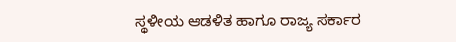ಸ್ಥಳೀಯ ಆಡಳಿತ ಹಾಗೂ ರಾಜ್ಯ ಸರ್ಕಾರ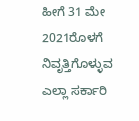ಹೀಗೆ 31 ಮೇ 2021ರೊಳಗೆ ನಿವೃತ್ತಿಗೊಳ್ಳುವ ಎಲ್ಲಾ ಸರ್ಕಾರಿ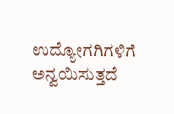ಉದ್ಯೋಗಗಿಗಳಿಗೆ ಅನ್ವಯಿಸುತ್ತದೆ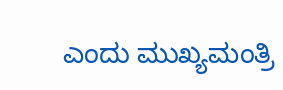ಎಂದು ಮುಖ್ಯಮಂತ್ರಿ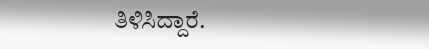ತಿಳಿಸಿದ್ದಾರೆ.